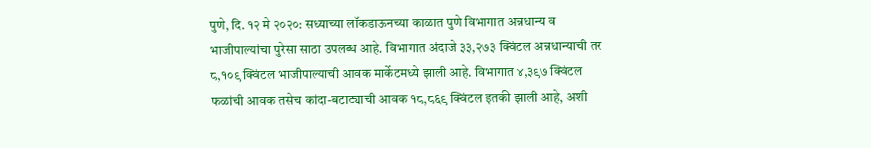पुणे, दि. १२ मे २०२०: सध्याच्या लॉकडाऊनच्या काळात पुणे विभागात अन्नधान्य व भाजीपाल्यांचा पुरेसा साठा उपलब्ध आहे. विभागात अंदाजे ३३,२७३ क्विंटल अन्नधान्याची तर ८,१०९ क्विंटल भाजीपाल्याची आवक मार्केटमध्ये झाली आहे. विभागात ४,३९७ क्विंटल फळांची आवक तसेच कांदा-बटाट्याची आवक १८,८६९ क्विंटल इतकी झाली आहे, अशी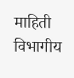माहिती विभागीय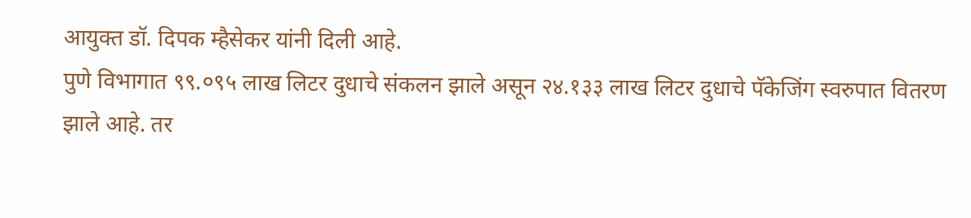आयुक्त डॉ. दिपक म्हैसेकर यांनी दिली आहे.
पुणे विभागात ९९.०९५ लाख लिटर दुधाचे संकलन झाले असून २४.१३३ लाख लिटर दुधाचे पॅकेजिंग स्वरुपात वितरण झाले आहे. तर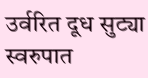उर्वरित दूध सुट्या स्वरुपात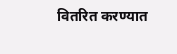वितरित करण्यात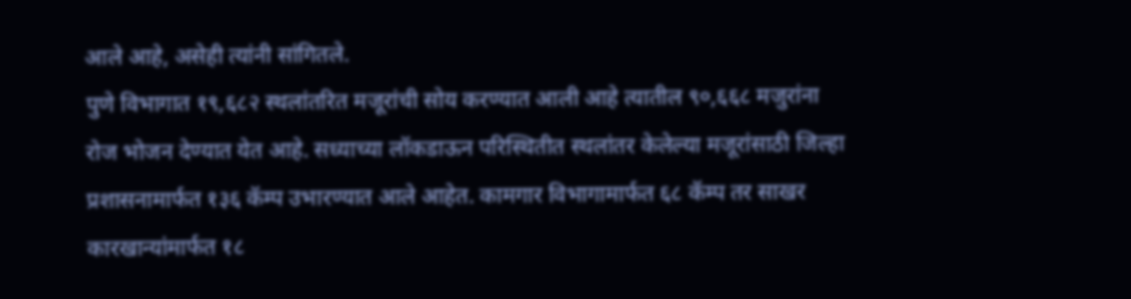आले आहे, असेही त्यांनी सांगितले.
पुणे विभागात १९,६८२ स्थलांतरित मजूरांची सोय करण्यात आली आहे त्यातील ९०,६६८ मजुरांना रोज भोजन देण्यात येत आहे. सध्याच्या लॉकडाऊन परिस्थितीत स्थलांतर केलेल्या मजूरांसाठी जिल्हा प्रशासनामार्फत १३६ कॅम्प उभारण्यात आले आहेत. कामगार विभागामार्फत ६८ कॅम्प तर साखर कारखान्यांमार्फत १८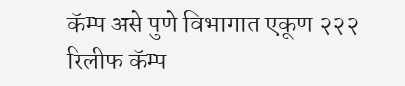कॅम्प असे पुणे विभागात एकूण २२२ रिलीफ कॅम्प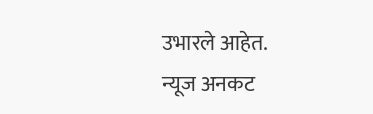उभारले आहेत.
न्यूज अनकट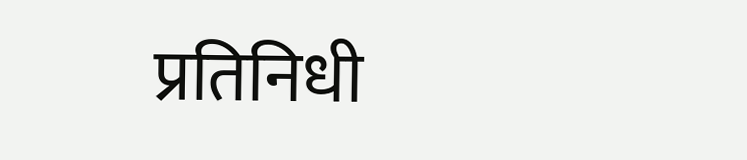प्रतिनिधी